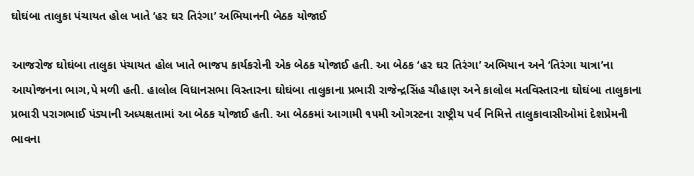ઘોઘંબા તાલુકા પંચાયત હોલ ખાતે ‘હર ઘર તિરંગા’ અભિયાનની બેઠક યોજાઈ

આજરોજ ઘોઘંબા તાલુકા પંચાયત હોલ ખાતે ભાજપ કાર્યકરોની એક બેઠક યોજાઈ હતી. આ બેઠક ‘હર ઘર તિરંગા’ અભિયાન અને ‘તિરંગા યાત્રા’ના આયોજનના ભાગ‚પે મળી હતી. હાલોલ વિધાનસભા વિસ્તારના ઘોઘંબા તાલુકાના પ્રભારી રાજેન્દ્રસિંહ ચૌહાણ અને કાલોલ મતવિસ્તારના ઘોઘંબા તાલુકાના પ્રભારી પરાગભાઈ પંડ્યાની અધ્યક્ષતામાં આ બેઠક યોજાઈ હતી. આ બેઠકમાં આગામી ૧૫મી ઓગસ્ટના રાષ્ટ્રીય પર્વ નિમિત્તે તાલુકાવાસીઓમાં દેશપ્રેમની ભાવના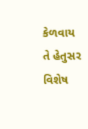કેળવાય તે હેતુસર વિશેષ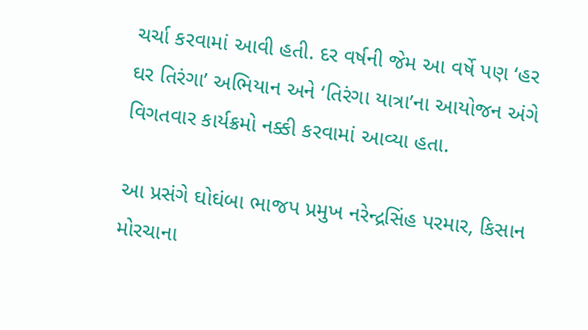ચર્ચા કરવામાં આવી હતી. દર વર્ષની જેમ આ વર્ષે પણ ‘હર ઘર તિરંગા’ અભિયાન અને ‘તિરંગા યાત્રા’ના આયોજન અંગે વિગતવાર કાર્યક્રમો નક્કી કરવામાં આવ્યા હતા.

આ પ્રસંગે ઘોઘંબા ભાજપ પ્રમુખ નરેન્દ્રસિંહ પરમાર, કિસાન મોરચાના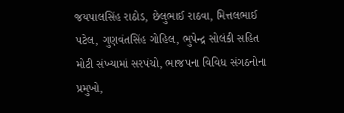જયપાલસિંહ રાઠોડ, છેલુભાઈ રાઠવા, મિત્તલભાઈ પટેલ, ગુણવંતસિંહ ગોહિલ, ભુપેન્દ્ર સોલંકી સહિત મોટી સંખ્યામાં સરપંચો, ભાજપના વિવિધ સંગઠનોના પ્રમુખો,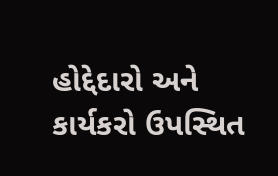હોદ્દેદારો અને કાર્યકરો ઉપસ્થિત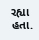રહ્યા હતા.